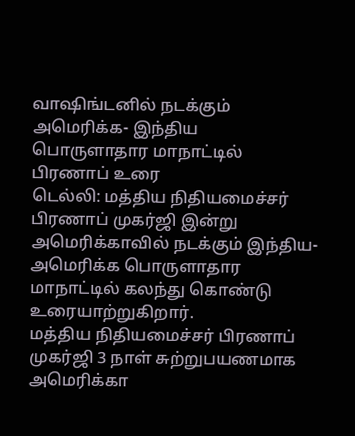வாஷிங்டனில் நடக்கும் அமெரிக்க- இந்திய பொருளாதார மாநாட்டில் பிரணாப் உரை
டெல்லி: மத்திய நிதியமைச்சர் பிரணாப் முகர்ஜி இன்று அமெரிக்காவில் நடக்கும் இந்திய-அமெரிக்க பொருளாதார மாநாட்டில் கலந்து கொண்டு உரையாற்றுகிறார்.
மத்திய நிதியமைச்சர் பிரணாப் முகர்ஜி 3 நாள் சுற்றுபயணமாக அமெரிக்கா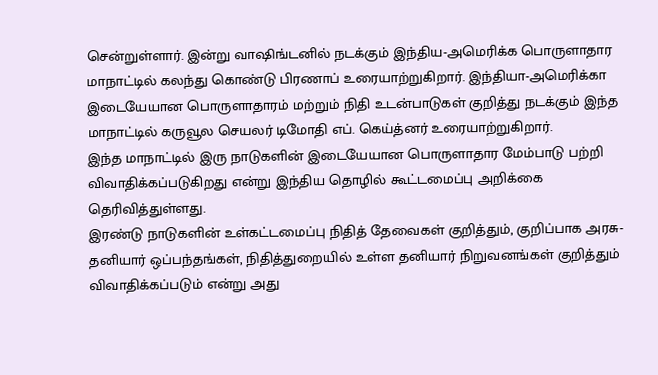சென்றுள்ளார். இன்று வாஷிங்டனில் நடக்கும் இந்திய-அமெரிக்க பொருளாதார மாநாட்டில் கலந்து கொண்டு பிரணாப் உரையாற்றுகிறார். இந்தியா-அமெரிக்கா இடையேயான பொருளாதாரம் மற்றும் நிதி உடன்பாடுகள் குறித்து நடக்கும் இந்த மாநாட்டில் கருவூல செயலர் டிமோதி எப். கெய்த்னர் உரையாற்றுகிறார்.
இந்த மாநாட்டில் இரு நாடுகளின் இடையேயான பொருளாதார மேம்பாடு பற்றி விவாதிக்கப்படுகிறது என்று இந்திய தொழில் கூட்டமைப்பு அறிக்கை தெரிவித்துள்ளது.
இரண்டு நாடுகளின் உள்கட்டமைப்பு நிதித் தேவைகள் குறித்தும், குறிப்பாக அரசு-தனியார் ஒப்பந்தங்கள், நிதித்துறையில் உள்ள தனியார் நிறுவனங்கள் குறித்தும் விவாதிக்கப்படும் என்று அது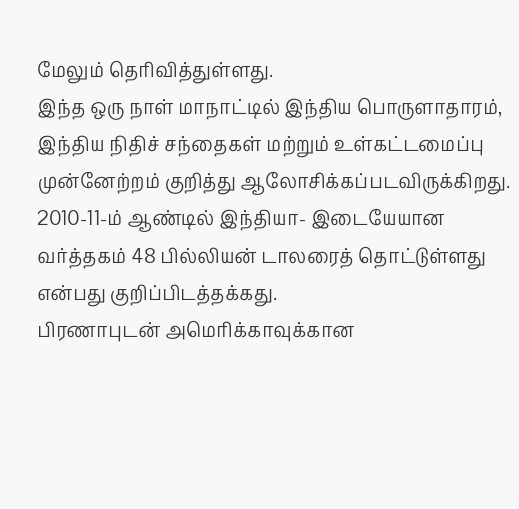மேலும் தெரிவித்துள்ளது.
இந்த ஒரு நாள் மாநாட்டில் இந்திய பொருளாதாரம், இந்திய நிதிச் சந்தைகள் மற்றும் உள்கட்டமைப்பு முன்னேற்றம் குறித்து ஆலோசிக்கப்படவிருக்கிறது.
2010-11-ம் ஆண்டில் இந்தியா- இடையேயான வர்த்தகம் 48 பில்லியன் டாலரைத் தொட்டுள்ளது என்பது குறிப்பிடத்தக்கது.
பிரணாபுடன் அமெரிக்காவுக்கான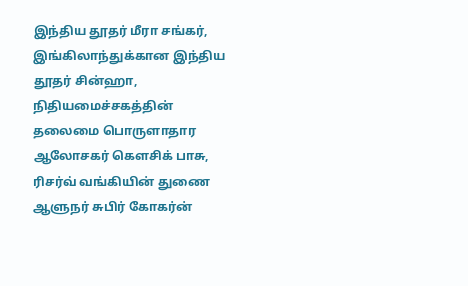இந்திய தூதர் மீரா சங்கர், இங்கிலாந்துக்கான இந்திய தூதர் சின்ஹா, நிதியமைச்சகத்தின் தலைமை பொருளாதார ஆலோசகர் கௌசிக் பாசு, ரிசர்வ் வங்கியின் துணை ஆளுநர் சுபிர் கோகர்ன்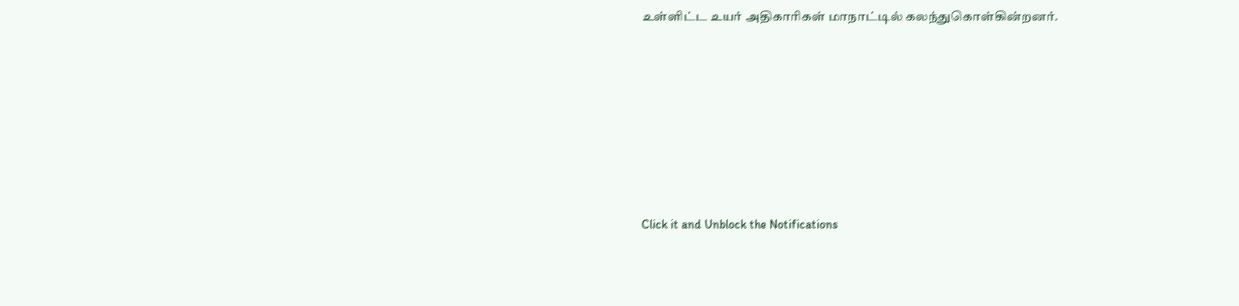உள்ளிட்ட உயர் அதிகாரிகள் மாநாட்டில் கலந்துகொள்கின்றனர்.












Click it and Unblock the Notifications